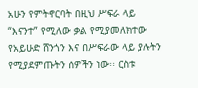አሁን የምትኖርባት በዚህ ሥፍራ ላይ “እናንተ” የሚለው ቃል የሚያመለክተው የአይሁድ ሸንጎን እና በሥፍራው ላይ ያሉትን የሚያደምጡትን ሰዎችን ነው፡፡ ርስቱ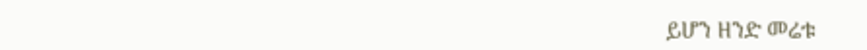ይሆን ዘንድ መሬቱ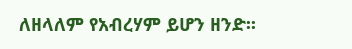ለዘላለም የአብረሃም ይሆን ዘንድ፡፡